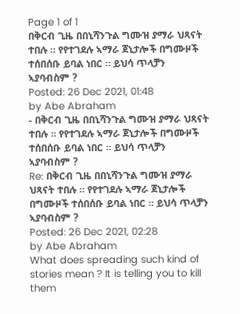Page 1 of 1
በቅርብ ጊዜ በበኒሻንጉል ግሙዝ ያማራ ህጻናት ተበሉ ። የየተገደሉ ኣማራ ጀኒታሎች በግሙዞች ተሰበሰቡ ይባል ነበር ። ይህሳ ጥላቻን ኣያባብስም ?
Posted: 26 Dec 2021, 01:48
by Abe Abraham
- በቅርብ ጊዜ በበኒሻንጉል ግሙዝ ያማራ ህጻናት ተበሉ ። የየተገደሉ ኣማራ ጀኒታሎች በግሙዞች ተሰበሰቡ ይባል ነበር ። ይህሳ ጥላቻን ኣያባብስም ?
Re: በቅርብ ጊዜ በበኒሻንጉል ግሙዝ ያማራ ህጻናት ተበሉ ። የየተገደሉ ኣማራ ጀኒታሎች በግሙዞች ተሰበሰቡ ይባል ነበር ። ይህሳ ጥላቻን ኣያባብስም ?
Posted: 26 Dec 2021, 02:28
by Abe Abraham
What does spreading such kind of stories mean ? It is telling you to kill them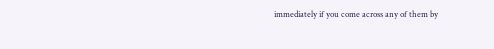immediately if you come across any of them by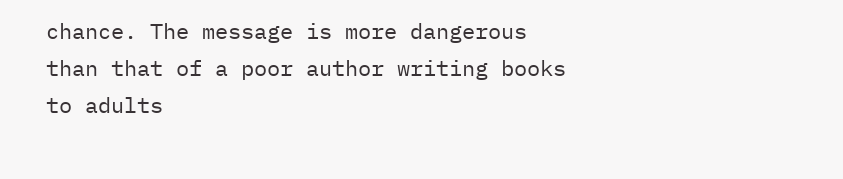chance. The message is more dangerous than that of a poor author writing books to adults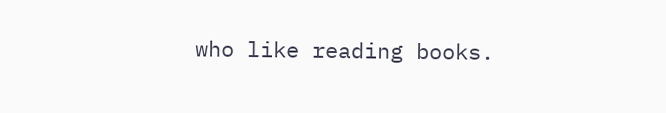who like reading books.